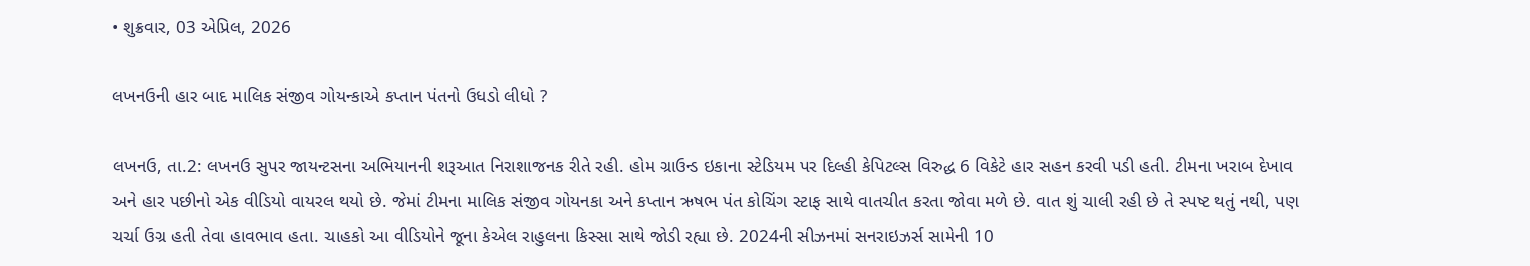• શુક્રવાર, 03 એપ્રિલ, 2026

લખનઉની હાર બાદ માલિક સંજીવ ગોયન્કાએ કપ્તાન પંતનો ઉધડો લીધો ?

લખનઉ, તા.2: લખનઉ સુપર જાયન્ટસના અભિયાનની શરૂઆત નિરાશાજનક રીતે રહી. હોમ ગ્રાઉન્ડ ઇકાના સ્ટેડિયમ પર દિલ્હી કેપિટલ્સ વિરુદ્ધ 6 વિકેટે હાર સહન કરવી પડી હતી. ટીમના ખરાબ દેખાવ અને હાર પછીનો એક વીડિયો વાયરલ થયો છે. જેમાં ટીમના માલિક સંજીવ ગોયનકા અને કપ્તાન ઋષભ પંત કોચિંગ સ્ટાફ સાથે વાતચીત કરતા જોવા મળે છે. વાત શું ચાલી રહી છે તે સ્પષ્ટ થતું નથી, પણ ચર્ચા ઉગ્ર હતી તેવા હાવભાવ હતા. ચાહકો આ વીડિયોને જૂના કેએલ રાહુલના કિસ્સા સાથે જોડી રહ્યા છે. 2024ની સીઝનમાં સનરાઇઝર્સ સામેની 10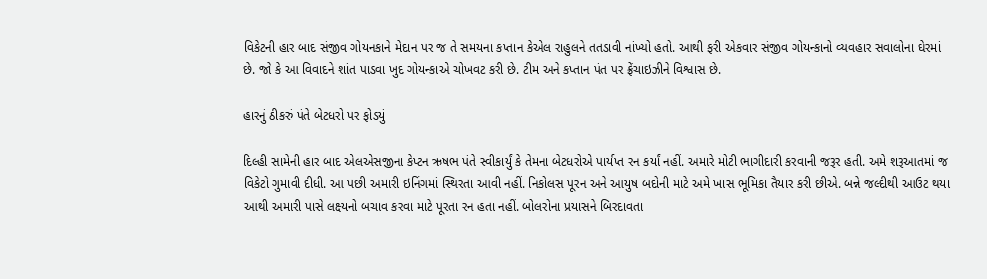વિકેટની હાર બાદ સંજીવ ગોયનકાને મેદાન પર જ તે સમયના કપ્તાન કેએલ રાહુલને તતડાવી નાંખ્યો હતો. આથી ફરી એકવાર સંજીવ ગોયન્કાનો વ્યવહાર સવાલોના ઘેરમાં છે. જો કે આ વિવાદને શાંત પાડવા ખુદ ગોયન્કાએ ચોખવટ કરી છે. ટીમ અને કપ્તાન પંત પર ફ્રેંચાઇઝીને વિશ્વાસ છે.

હારનું ઠીકરું પંતે બેટધરો પર ફોડયું

દિલ્હી સામેની હાર બાદ એલએસજીના કેપ્ટન ઋષભ પંતે સ્વીકાર્યું કે તેમના બેટધરોએ પાર્યપ્ત રન કર્યાં નહીં. અમારે મોટી ભાગીદારી કરવાની જરૂર હતી. અમે શરૂઆતમાં જ વિકેટો ગુમાવી દીધી. આ પછી અમારી ઇનિંગમાં સ્થિરતા આવી નહીં. નિકોલસ પૂરન અને આયુષ બદોની માટે અમે ખાસ ભૂમિકા તૈયાર કરી છીએ. બન્ને જલ્દીથી આઉટ થયા આથી અમારી પાસે લક્ષ્યનો બચાવ કરવા માટે પૂરતા રન હતા નહીં. બોલરોના પ્રયાસને બિરદાવતા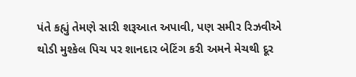પંતે કહ્યું તેમણે સારી શરૂઆત અપાવી, પણ સમીર રિઝવીએ થોડી મુશ્કેલ પિચ પર શાનદાર બેટિંગ કરી અમને મેચથી દૂર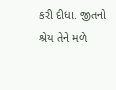કરી દીધા. જીતનો શ્રેય તેને મળે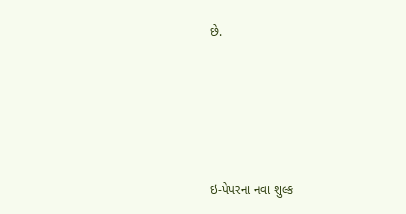છે.





ઇ-પેપરના નવા શુલ્ક